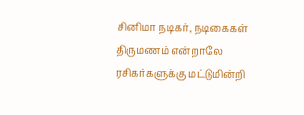சினிமா நடிகர், நடிகைகள் திருமணம் என்றாலே ரசிகர்களுக்கு மட்டுமின்றி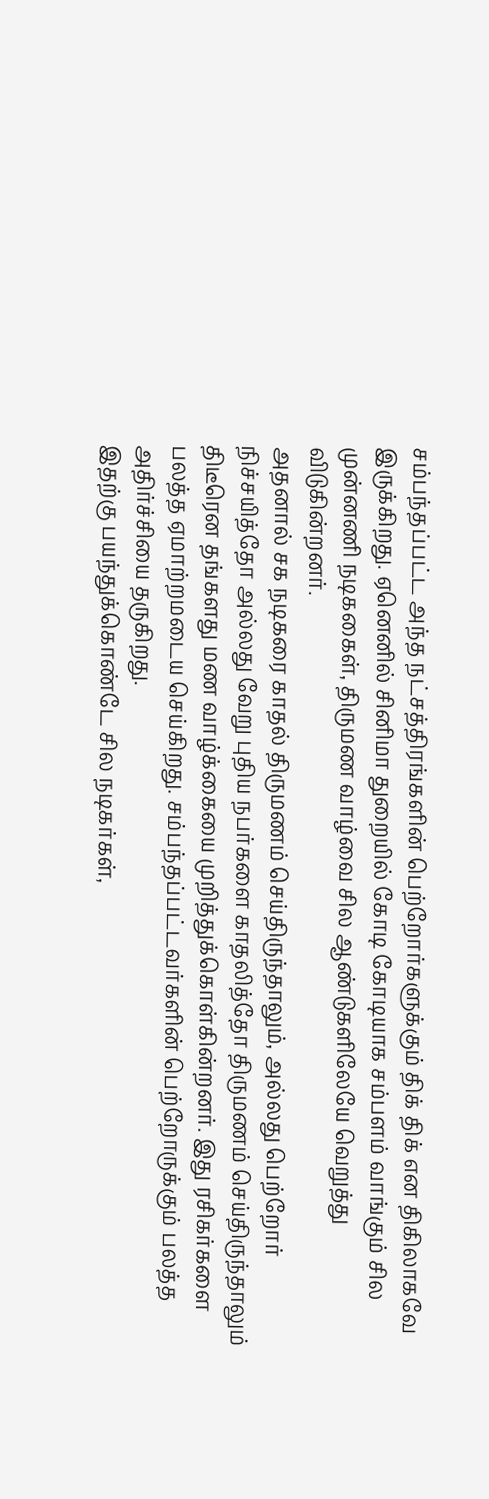சம்பந்தப்பட்ட அந்த நட்சத்திரங்களின் பெற்றோர்களுக்கும் திக் திக் என திகிலாகவே இருக்கிறது. ஏனெனில் சினிமா துறையில் கோடி கோடியாக சம்பளம் வாங்கும் சில முன்னணி நடிககைள், திருமண வாழ்வை சில ஆண்டுகளிலேயே வெறுத்து விடுகின்றனர்.
அதனால் சக நடிகரை காதல் திருமணம் செய்திருந்தாலும், அல்லது பெற்றோர் நிச்சயித்தோ அல்லது வேறு புதிய நபர்களை காதலித்தோ திருமணம் செய்திருந்தாலும் திடீரென தங்களது மண வாழ்க்கையை முறித்துக்கொள்கின்றனர். இது ரசிகர்களை பலத்த ஏமாற்றமடைய செய்கிறது. சம்பந்தப்பட்டவர்களின் பெற்றோருக்கும் பலத்த அதிர்ச்சியை தருகிறது.
இதற்கு பயந்துக்கொண்டே சில நடிகர்கள்,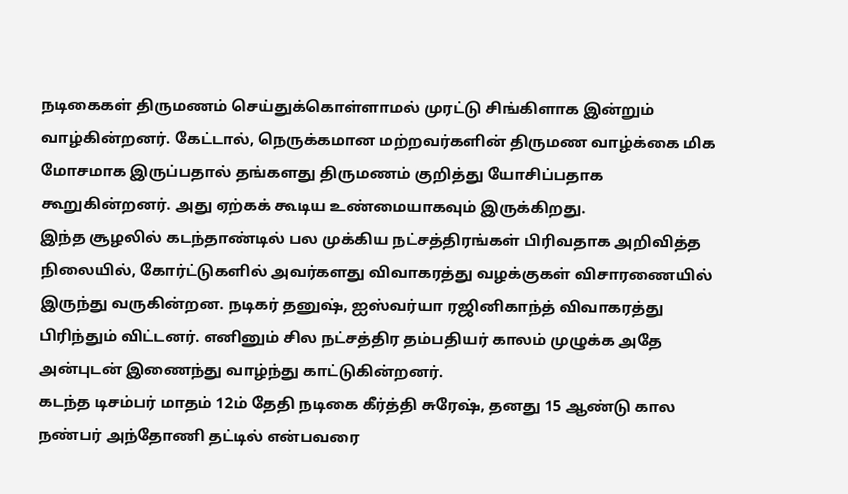நடிகைகள் திருமணம் செய்துக்கொள்ளாமல் முரட்டு சிங்கிளாக இன்றும் வாழ்கின்றனர். கேட்டால், நெருக்கமான மற்றவர்களின் திருமண வாழ்க்கை மிக மோசமாக இருப்பதால் தங்களது திருமணம் குறித்து யோசிப்பதாக கூறுகின்றனர். அது ஏற்கக் கூடிய உண்மையாகவும் இருக்கிறது.
இந்த சூழலில் கடந்தாண்டில் பல முக்கிய நட்சத்திரங்கள் பிரிவதாக அறிவித்த நிலையில், கோர்ட்டுகளில் அவர்களது விவாகரத்து வழக்குகள் விசாரணையில் இருந்து வருகின்றன. நடிகர் தனுஷ், ஐஸ்வர்யா ரஜினிகாந்த் விவாகரத்து பிரிந்தும் விட்டனர். எனினும் சில நட்சத்திர தம்பதியர் காலம் முழுக்க அதே அன்புடன் இணைந்து வாழ்ந்து காட்டுகின்றனர்.
கடந்த டிசம்பர் மாதம் 12ம் தேதி நடிகை கீர்த்தி சுரேஷ், தனது 15 ஆண்டு கால நண்பர் அந்தோணி தட்டில் என்பவரை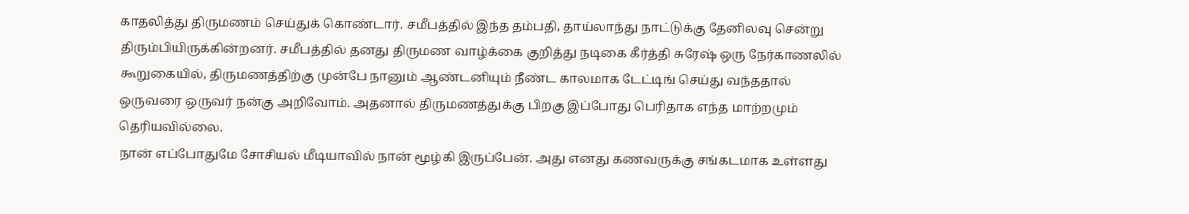காதலித்து திருமணம் செய்துக் கொண்டார். சமீபத்தில் இந்த தம்பதி, தாய்லாந்து நாட்டுக்கு தேனிலவு சென்று திரும்பியிருக்கின்றனர். சமீபத்தில் தனது திருமண வாழ்க்கை குறித்து நடிகை கீர்த்தி சுரேஷ் ஒரு நேர்காணலில் கூறுகையில், திருமணத்திற்கு முன்பே நானும் ஆண்டனியும் நீண்ட காலமாக டேட்டிங் செய்து வந்ததால் ஒருவரை ஒருவர் நன்கு அறிவோம். அதனால் திருமணத்துக்கு பிறகு இப்போது பெரிதாக எந்த மாற்றமும் தெரியவில்லை.
நான் எப்போதுமே சோசியல் மீடியாவில் நான் மூழ்கி இருப்பேன். அது எனது கணவருக்கு சங்கடமாக உள்ளது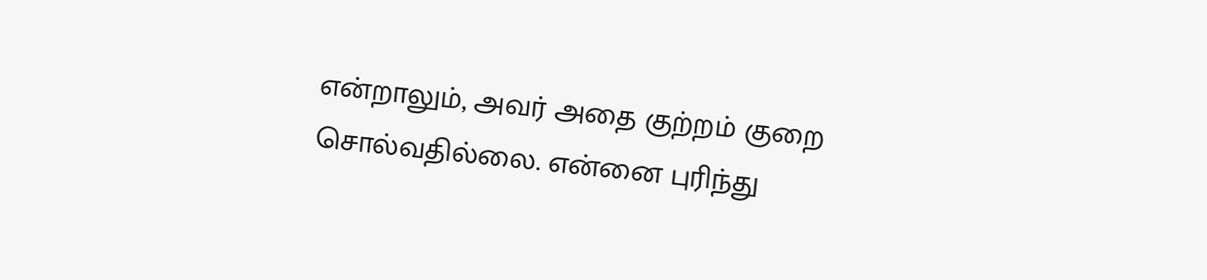என்றாலும், அவர் அதை குற்றம் குறை சொல்வதில்லை. என்னை புரிந்து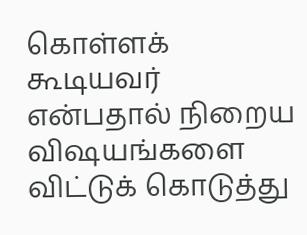கொள்ளக் கூடியவர் என்பதால் நிறைய விஷயங்களை விட்டுக் கொடுத்து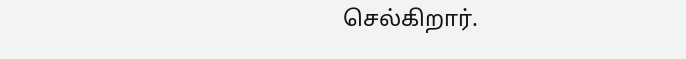செல்கிறார்.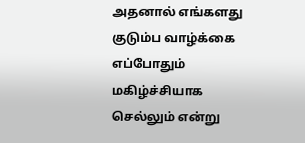அதனால் எங்களது குடும்ப வாழ்க்கை எப்போதும் மகிழ்ச்சியாக செல்லும் என்று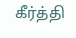கீர்த்தி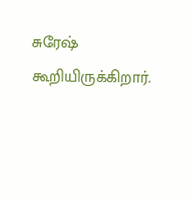சுரேஷ் கூறியிருக்கிறார்.